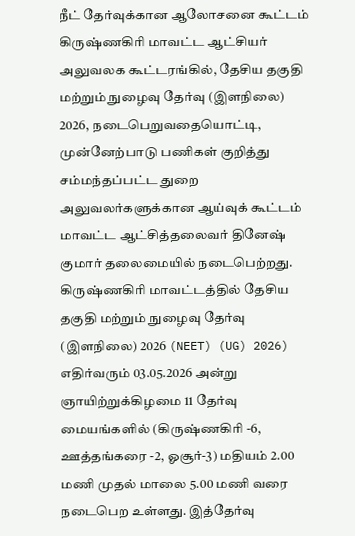நீட் தேர்வுக்கான ஆலோசனை கூட்டம்
கிருஷ்ணகிரி மாவட்ட ஆட்சியர் அலுவலக கூட்டரங்கில், தேசிய தகுதி மற்றும் நுழைவு தேர்வு (இளநிலை) 2026, நடைபெறுவதையொட்டி, முன்னேற்பாடு பணிகள் குறித்து சம்மந்தப்பட்ட துறை அலுவலர்களுக்கான ஆய்வுக் கூட்டம் மாவட்ட ஆட்சித்தலைவர் தினேஷ் குமார் தலைமையில் நடைபெற்றது. கிருஷ்ணகிரி மாவட்டத்தில் தேசிய தகுதி மற்றும் நுழைவு தேர்வு (இளநிலை) 2026 (NEET) (UG) 2026) எதிர்வரும் 03.05.2026 அன்று ஞாயிற்றுக்கிழமை 11 தேர்வு மையங்களில் (கிருஷ்ணகிரி -6, ஊத்தங்கரை -2, ஓசூர்-3) மதியம் 2.00 மணி முதல் மாலை 5.00 மணி வரை நடைபெற உள்ளது. இத்தேர்வு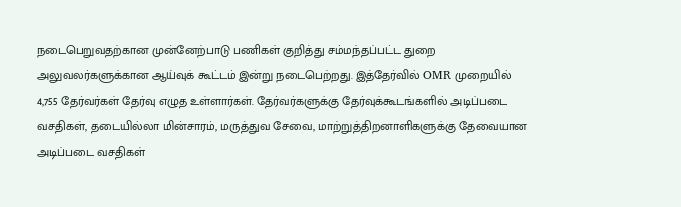நடைபெறுவதற்கான முன்னேற்பாடு பணிகள் குறித்து சம்மந்தப்பட்ட துறை அலுவலர்களுக்கான ஆய்வுக் கூட்டம் இன்று நடைபெற்றது. இத்தேர்வில் OMR முறையில் 4,755 தேர்வர்கள் தேர்வு எழுத உள்ளார்கள். தேர்வர்களுக்கு தேர்வுக்கூடங்களில் அடிப்படை வசதிகள், தடையில்லா மின்சாரம், மருத்துவ சேவை, மாற்றுத்திறனாளிகளுக்கு தேவையான அடிப்படை வசதிகள்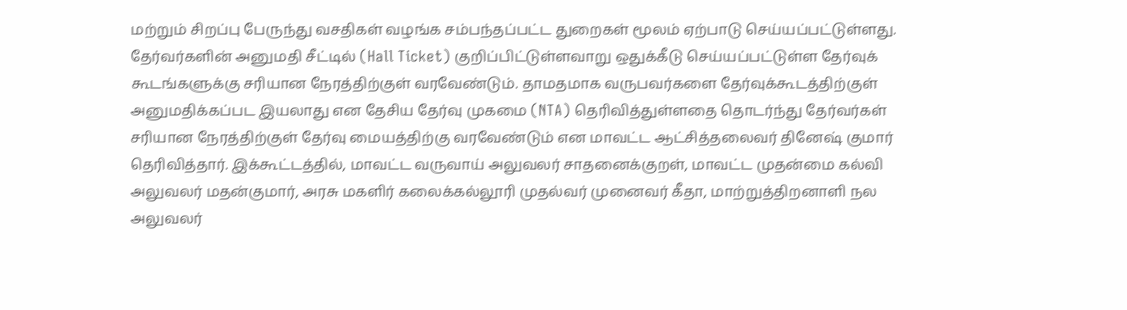மற்றும் சிறப்பு பேருந்து வசதிகள் வழங்க சம்பந்தப்பட்ட துறைகள் மூலம் ஏற்பாடு செய்யப்பட்டுள்ளது. தேர்வர்களின் அனுமதி சீட்டில் (Hall Ticket) குறிப்பிட்டுள்ளவாறு ஒதுக்கீடு செய்யப்பட்டுள்ள தேர்வுக் கூடங்களுக்கு சரியான நேரத்திற்குள் வரவேண்டும். தாமதமாக வருபவர்களை தேர்வுக்கூடத்திற்குள் அனுமதிக்கப்பட இயலாது என தேசிய தேர்வு முகமை (NTA) தெரிவித்துள்ளதை தொடர்ந்து தேர்வர்கள் சரியான நேரத்திற்குள் தேர்வு மையத்திற்கு வரவேண்டும் என மாவட்ட ஆட்சித்தலைவர் தினேஷ் குமார் தெரிவித்தார். இக்கூட்டத்தில், மாவட்ட வருவாய் அலுவலர் சாதனைக்குறள், மாவட்ட முதன்மை கல்வி அலுவலர் மதன்குமார், அரசு மகளிர் கலைக்கல்லூரி முதல்வர் முனைவர் கீதா, மாற்றுத்திறனாளி நல அலுவலர்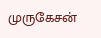முருகேசன்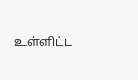உள்ளிட்ட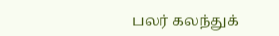பலர் கலந்துக்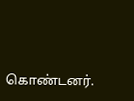கொண்டனர்.